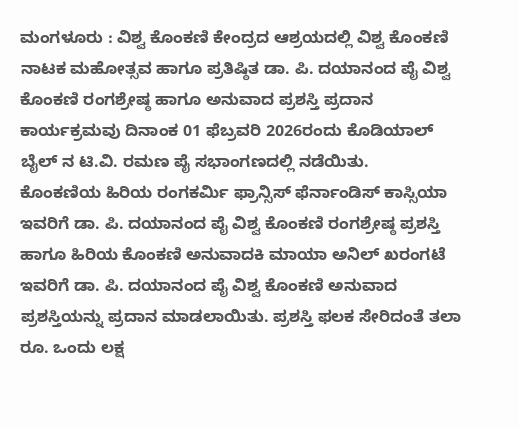ಮಂಗಳೂರು : ವಿಶ್ವ ಕೊಂಕಣಿ ಕೇಂದ್ರದ ಆಶ್ರಯದಲ್ಲಿ ವಿಶ್ವ ಕೊಂಕಣಿ ನಾಟಕ ಮಹೋತ್ಸವ ಹಾಗೂ ಪ್ರತಿಷ್ಠಿತ ಡಾ. ಪಿ. ದಯಾನಂದ ಪೈ ವಿಶ್ವ ಕೊಂಕಣಿ ರಂಗಶ್ರೇಷ್ಠ ಹಾಗೂ ಅನುವಾದ ಪ್ರಶಸ್ತಿ ಪ್ರದಾನ ಕಾರ್ಯಕ್ರಮವು ದಿನಾಂಕ 01 ಫೆಬ್ರವರಿ 2026ರಂದು ಕೊಡಿಯಾಲ್ ಬೈಲ್ ನ ಟಿ.ವಿ. ರಮಣ ಪೈ ಸಭಾಂಗಣದಲ್ಲಿ ನಡೆಯಿತು.
ಕೊಂಕಣಿಯ ಹಿರಿಯ ರಂಗಕರ್ಮಿ ಫ್ರಾನ್ಸಿಸ್ ಫೆರ್ನಾಂಡಿಸ್ ಕಾಸ್ಸಿಯಾ ಇವರಿಗೆ ಡಾ. ಪಿ. ದಯಾನಂದ ಪೈ ವಿಶ್ವ ಕೊಂಕಣಿ ರಂಗಶ್ರೇಷ್ಠ ಪ್ರಶಸ್ತಿ ಹಾಗೂ ಹಿರಿಯ ಕೊಂಕಣಿ ಅನುವಾದಕಿ ಮಾಯಾ ಅನಿಲ್ ಖರಂಗಟೆ ಇವರಿಗೆ ಡಾ. ಪಿ. ದಯಾನಂದ ಪೈ ವಿಶ್ವ ಕೊಂಕಣಿ ಅನುವಾದ ಪ್ರಶಸ್ತಿಯನ್ನು ಪ್ರದಾನ ಮಾಡಲಾಯಿತು. ಪ್ರಶಸ್ತಿ ಫಲಕ ಸೇರಿದಂತೆ ತಲಾ ರೂ. ಒಂದು ಲಕ್ಷ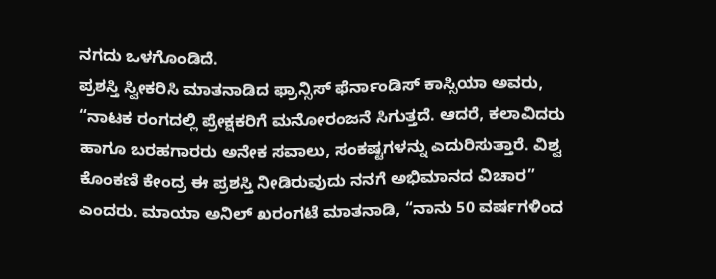ನಗದು ಒಳಗೊಂಡಿದೆ.
ಪ್ರಶಸ್ತಿ ಸ್ವೀಕರಿಸಿ ಮಾತನಾಡಿದ ಫ್ರಾನ್ಸಿಸ್ ಫೆರ್ನಾಂಡಿಸ್ ಕಾಸ್ಸಿಯಾ ಅವರು, “ನಾಟಕ ರಂಗದಲ್ಲಿ ಪ್ರೇಕ್ಷಕರಿಗೆ ಮನೋರಂಜನೆ ಸಿಗುತ್ತದೆ. ಆದರೆ, ಕಲಾವಿದರು ಹಾಗೂ ಬರಹಗಾರರು ಅನೇಕ ಸವಾಲು, ಸಂಕಷ್ಟಗಳನ್ನು ಎದುರಿಸುತ್ತಾರೆ. ವಿಶ್ವ ಕೊಂಕಣಿ ಕೇಂದ್ರ ಈ ಪ್ರಶಸ್ತಿ ನೀಡಿರುವುದು ನನಗೆ ಅಭಿಮಾನದ ವಿಚಾರ” ಎಂದರು. ಮಾಯಾ ಅನಿಲ್ ಖರಂಗಟೆ ಮಾತನಾಡಿ, “ನಾನು 50 ವರ್ಷಗಳಿಂದ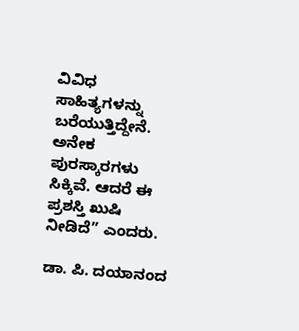ವಿವಿಧ ಸಾಹಿತ್ಯಗಳನ್ನು ಬರೆಯುತ್ತಿದ್ದೇನೆ. ಅನೇಕ ಪುರಸ್ಕಾರಗಳು ಸಿಕ್ಕಿವೆ. ಆದರೆ ಈ ಪ್ರಶಸ್ತಿ ಖುಷಿ ನೀಡಿದೆ” ಎಂದರು.

ಡಾ. ಪಿ. ದಯಾನಂದ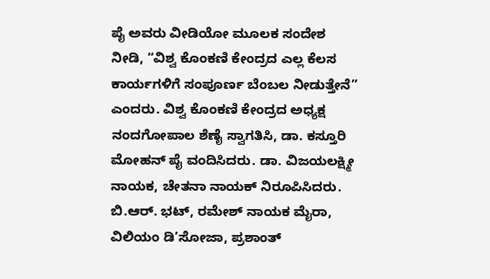ಪೈ ಅವರು ವೀಡಿಯೋ ಮೂಲಕ ಸಂದೇಶ ನೀಡಿ, “ವಿಶ್ವ ಕೊಂಕಣಿ ಕೇಂದ್ರದ ಎಲ್ಲ ಕೆಲಸ ಕಾರ್ಯಗಳಿಗೆ ಸಂಪೂರ್ಣ ಬೆಂಬಲ ನೀಡುತ್ತೇನೆ” ಎಂದರು. ವಿಶ್ವ ಕೊಂಕಣಿ ಕೇಂದ್ರದ ಅಧ್ಯಕ್ಷ ನಂದಗೋಪಾಲ ಶೆಣೈ ಸ್ವಾಗತಿಸಿ, ಡಾ. ಕಸ್ತೂರಿ ಮೋಹನ್ ಪೈ ವಂದಿಸಿದರು. ಡಾ. ವಿಜಯಲಕ್ಷ್ಮೀ ನಾಯಕ, ಚೇತನಾ ನಾಯಕ್ ನಿರೂಪಿಸಿದರು. ಬಿ.ಆರ್. ಭಟ್, ರಮೇಶ್ ನಾಯಕ ಮೈರಾ, ವಿಲಿಯಂ ಡಿ’ಸೋಜಾ, ಪ್ರಶಾಂತ್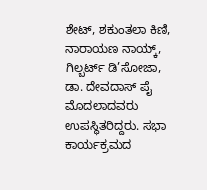ಶೇಟ್, ಶಕುಂತಲಾ ಕಿಣಿ, ನಾರಾಯಣ ನಾಯ್ಕ್, ಗಿಲ್ಬರ್ಟ್ ಡಿ’ಸೋಜಾ, ಡಾ. ದೇವದಾಸ್ ಪೈ ಮೊದಲಾದವರು ಉಪಸ್ಥಿತರಿದ್ದರು. ಸಭಾ ಕಾರ್ಯಕ್ರಮದ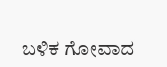ಬಳಿಕ ಗೋವಾದ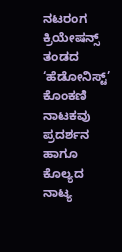ನಟರಂಗ ಕ್ರಿಯೇಷನ್ಸ್ ತಂಡದ ‘ಹೆಡೋನಿಸ್ಟ್’ ಕೊಂಕಣಿ ನಾಟಕವು ಪ್ರದರ್ಶನ ಹಾಗೂ ಕೊಲ್ಯದ ನಾಟ್ಯ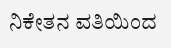ನಿಕೇತನ ವತಿಯಿಂದ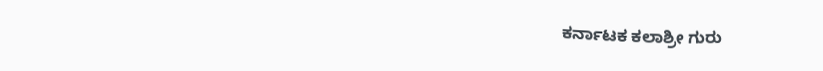ಕರ್ನಾಟಕ ಕಲಾಶ್ರೀ ಗುರು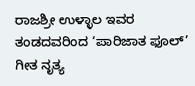ರಾಜಶ್ರೀ ಉಳ್ಳಾಲ ಇವರ ತಂಡದವರಿಂದ ‘ಪಾರಿಜಾತ ಫೂಲ್’ ಗೀತ ನೃತ್ಯ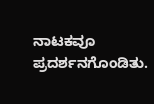ನಾಟಕವೂ ಪ್ರದರ್ಶನಗೊಂಡಿತು.